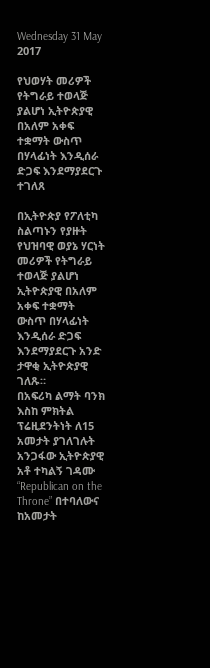Wednesday 31 May 2017

የህወሃት መሪዎች የትግራይ ተወላጅ ያልሆነ ኢትዮጵያዊ በአለም አቀፍ ተቋማት ውስጥ በሃላፊነት እንዲሰራ ድጋፍ እንደማያደርጉ ተገለጸ

በኢትዮጵያ የፖለቲካ ስልጣኑን የያዙት የህዝባዊ ወያኔ ሃርነት መሪዎች የትግራይ ተወላጅ ያልሆነ ኢትዮጵያዊ በአለም አቀፍ ተቋማት ውስጥ በሃላፊነት እንዲሰራ ድጋፍ እንደማያደርጉ አንድ ታዋቂ ኢትዮጵያዊ ገለጹ።
በአፍሪካ ልማት ባንክ እስከ ምክትል ፕሬዚደንትነት ለ15 አመታት ያገለገሉት አንጋፋው ኢትዮጵያዊ አቶ ተካልኝ ገዳሙ “Republican on the Throne” በተባለውና ከአመታት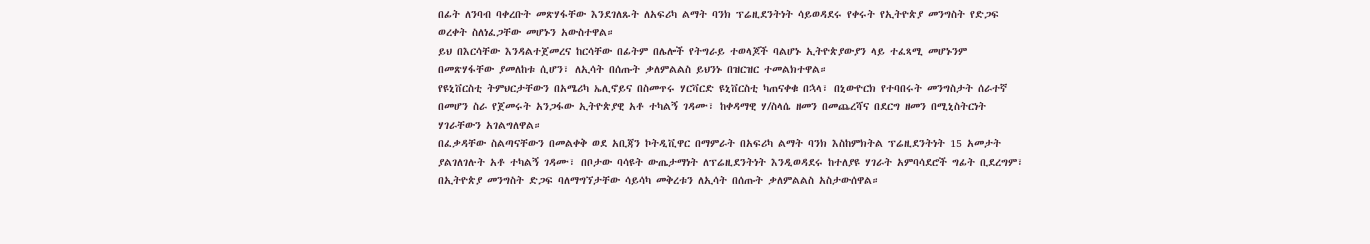በፊት ለንባብ ባቀረቡት መጽሃፋቸው እንደገለጹት ለአፍሪካ ልማት ባንክ ፕሬዚደንትነት ሳይወዳደሩ የቀሩት የኢትዮጵያ መንግስት የድጋፍ ወረቀት ስለነፈጋቸው መሆኑን አውስተዋል።
ይህ በእርሳቸው እንዳልተጀመረና ከርሳቸው በፊትም በሌሎች የትግራይ ተወላጆች ባልሆኑ ኢትዮጵያውያን ላይ ተፈጻሚ መሆኑንም በመጽሃፋቸው ያመለከቱ ሲሆን፣ ለኢሳት በሰጡት ቃለምልልስ ይህንኑ በዝርዝር ተመልክተዋል።
የዩኒቨርስቲ ትምህርታቸውን በአሜሪካ ኤሊኖይና በስመጥሩ ሃርቫርድ ዩኒቨርስቲ ካጠናቀቁ በኋላ፣ በኒውዮርክ የተባበሩት መንግስታት ሰራተኛ በመሆን ስራ የጀመሩት አንጋፋው ኢትዮጵያዊ አቶ ተካልኝ ገዳሙ፣ ከቀዳማዊ ሃ/ስላሴ ዘመን በመጨረሻና በደርግ ዘመን በሚኒስትርነት ሃገራቸውን አገልግለዋል።
በፈቃዳቸው ስልጣናቸውን በመልቀቅ ወደ አቢጃን ኮትዲቪዋር በማምራት በአፍሪካ ልማት ባንክ እስከምክትል ፕሬዚደንትነት 15 አመታት ያልገለገሉት አቶ ተካልኝ ገዳሙ፣ በቦታው ባሳዩት ውጤታማነት ለፕሬዚደንትነት እንዲወዳደሩ ከተለያዩ ሃገራት አምባሳደሮች ግፊት ቢደረግም፣ በኢትዮጵያ መንግስት ድጋፍ ባለማግኘታቸው ሳይሳካ መቅረቱን ለኢሳት በሰጡት ቃለምልልስ አስታውሰዋል።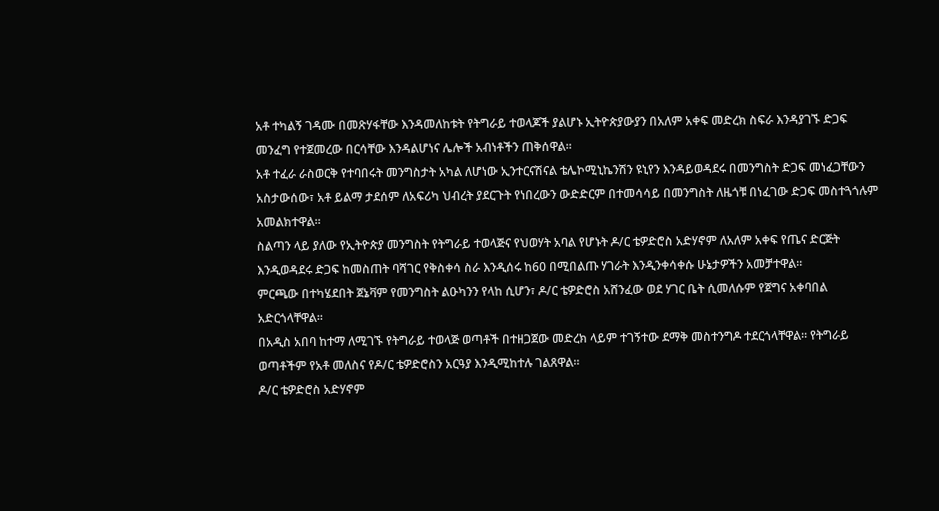አቶ ተካልኝ ገዳሙ በመጽሃፋቸው እንዳመለከቱት የትግራይ ተወላጆች ያልሆኑ ኢትዮጵያውያን በአለም አቀፍ መድረክ ስፍራ እንዳያገኙ ድጋፍ መንፈግ የተጀመረው በርሳቸው እንዳልሆነና ሌሎች አብነቶችን ጠቅሰዋል።
አቶ ተፈራ ራስወርቅ የተባበሩት መንግስታት አካል ለሆነው ኢንተርናሽናል ቴሌኮሚኒኬንሽን ዩኒየን እንዳይወዳደሩ በመንግስት ድጋፍ መነፈጋቸውን አስታውሰው፣ አቶ ይልማ ታደሰም ለአፍሪካ ህብረት ያደርጉት የነበረውን ውድድርም በተመሳሳይ በመንግስት ለዜጎቹ በነፈገው ድጋፍ መስተጓጎሉም አመልክተዋል።
ስልጣን ላይ ያለው የኢትዮጵያ መንግስት የትግራይ ተወላጅና የህወሃት አባል የሆኑት ዶ/ር ቴዎድሮስ አድሃኖም ለአለም አቀፍ የጤና ድርጅት እንዲወዳደሩ ድጋፍ ከመስጠት ባሻገር የቅስቀሳ ስራ እንዲሰሩ ከ60 በሚበልጡ ሃገራት እንዲንቀሳቀሱ ሁኔታዎችን አመቻተዋል።
ምርጫው በተካሄደበት ጀኔቫም የመንግስት ልዑካንን የላከ ሲሆን፣ ዶ/ር ቴዎድሮስ አሸንፈው ወደ ሃገር ቤት ሲመለሱም የጀግና አቀባበል አድርጎላቸዋል።
በአዲስ አበባ ከተማ ለሚገኙ የትግራይ ተወላጅ ወጣቶች በተዘጋጀው መድረክ ላይም ተገኝተው ደማቅ መስተንግዶ ተደርጎላቸዋል። የትግራይ ወጣቶችም የአቶ መለስና የዶ/ር ቴዎድሮስን አርዓያ እንዲሚከተሉ ገልጸዋል።
ዶ/ር ቴዎድሮስ አድሃኖም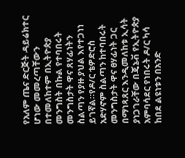የአለም ጤና ድርጅት ዳይሬክተር ሆነው መመረጣቸውን በተመለከተም በኢትዮጵያ መንግስት በኩል የተባበሩት መንግስታት ዋና ጸሃፊነትን ስልጣን የያዙ ያህል እየተጋነነ ይገኛል።የዶ/ር ቴዎድሮስ አድሃኖም ስልጣን ከተባበሩት መንግስታት ዋና ፀሃፊነት ጋር በማነጻጸር እንዲመለከቱ ኢሳት ያነጋገራቸው በጄኔቭ የኢትዮጵያ አምባሳደር የነበሩት ዶ/ር ካሳ ከበደ ልዩነቱን በአንድ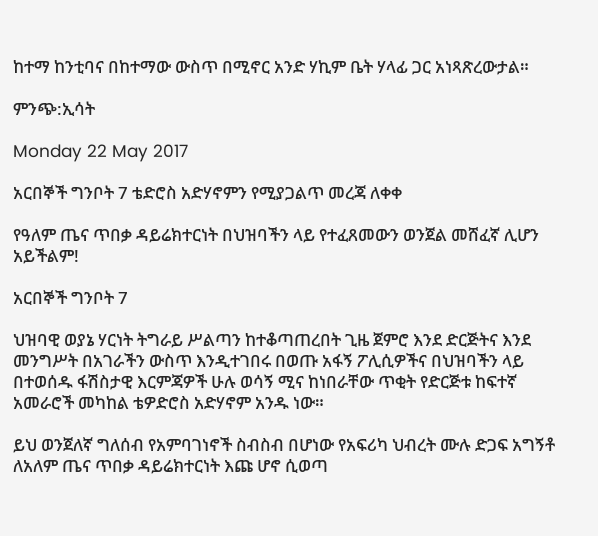ከተማ ከንቲባና በከተማው ውስጥ በሚኖር አንድ ሃኪም ቤት ሃላፊ ጋር አነጻጽረውታል።

ምንጭ:ኢሳት

Monday 22 May 2017

አርበኞች ግንቦት 7 ቴድሮስ አድሃኖምን የሚያጋልጥ መረጃ ለቀቀ

የዓለም ጤና ጥበቃ ዳይሬክተርነት በህዝባችን ላይ የተፈጸመውን ወንጀል መሸፈኛ ሊሆን አይችልም!

አርበኞች ግንቦት 7

ህዝባዊ ወያኔ ሃርነት ትግራይ ሥልጣን ከተቆጣጠረበት ጊዜ ጀምሮ እንደ ድርጅትና እንደ መንግሥት በአገራችን ውስጥ እንዲተገበሩ በወጡ አፋኝ ፖሊሲዎችና በህዝባችን ላይ በተወሰዱ ፋሽስታዊ እርምጃዎች ሁሉ ወሳኝ ሚና ከነበራቸው ጥቂት የድርጅቱ ከፍተኛ አመራሮች መካከል ቴዎድሮስ አድሃኖም አንዱ ነው።

ይህ ወንጀለኛ ግለሰብ የአምባገነኖች ስብስብ በሆነው የአፍሪካ ህብረት ሙሉ ድጋፍ አግኝቶ ለአለም ጤና ጥበቃ ዳይሬክተርነት እጩ ሆኖ ሲወጣ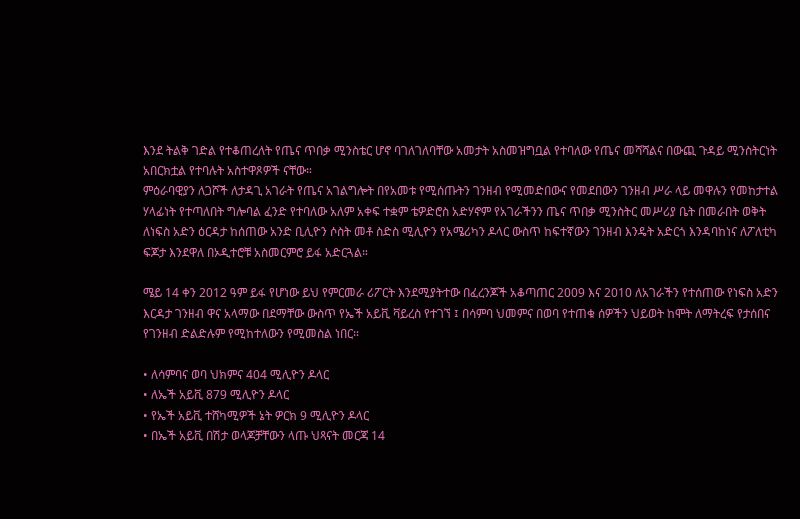እንደ ትልቅ ገድል የተቆጠረለት የጤና ጥበቃ ሚንስቴር ሆኖ ባገለገለባቸው አመታት አስመዝግቧል የተባለው የጤና መሻሻልና በውጪ ጉዳይ ሚንስትርነት አበርክቷል የተባሉት አስተዋጾዎች ናቸው።
ምዕራባዊያን ለጋሾች ለታዳጊ አገራት የጤና አገልግሎት በየአመቱ የሚሰጡትን ገንዘብ የሚመድበውና የመደበውን ገንዘብ ሥራ ላይ መዋሉን የመከታተል ሃላፊነት የተጣለበት ግሎባል ፈንድ የተባለው አለም አቀፍ ተቋም ቴዎድሮስ አድሃኖም የአገራችንን ጤና ጥበቃ ሚንስትር መሥሪያ ቤት በመራበት ወቅት ለነፍስ አድን ዕርዳታ ከሰጠው አንድ ቢሊዮን ሶስት መቶ ስድስ ሚሊዮን የአሜሪካን ዶላር ውስጥ ከፍተኛውን ገንዘብ እንዴት አድርጎ እንዳባከነና ለፖለቲካ ፍጆታ እንደዋለ በኦዲተሮቹ አስመርምሮ ይፋ አድርጓል።

ሜይ 14 ቀን 2012 ዓም ይፋ የሆነው ይህ የምርመራ ሪፖርት እንደሚያትተው በፈረንጆች አቆጣጠር 2009 እና 2010 ለአገራችን የተሰጠው የነፍስ አድን እርዳታ ገንዘብ ዋና አላማው በደማቸው ውስጥ የኤች አይቪ ቫይረስ የተገኘ ፤ በሳምባ ህመምና በወባ የተጠቁ ሰዎችን ህይወት ከሞት ለማትረፍ የታሰበና የገንዘብ ድልድሉም የሚከተለውን የሚመስል ነበር።

• ለሳምባና ወባ ህክምና 404 ሚሊዮን ዶላር
• ለኤች አይቪ 879 ሚሊዮን ዶላር
• የኤች አይቪ ተሸካሚዎች ኔት ዎርክ 9 ሚሊዮን ዶላር
• በኤች አይቪ በሽታ ወላጆቻቸውን ላጡ ህጻናት መርጃ 14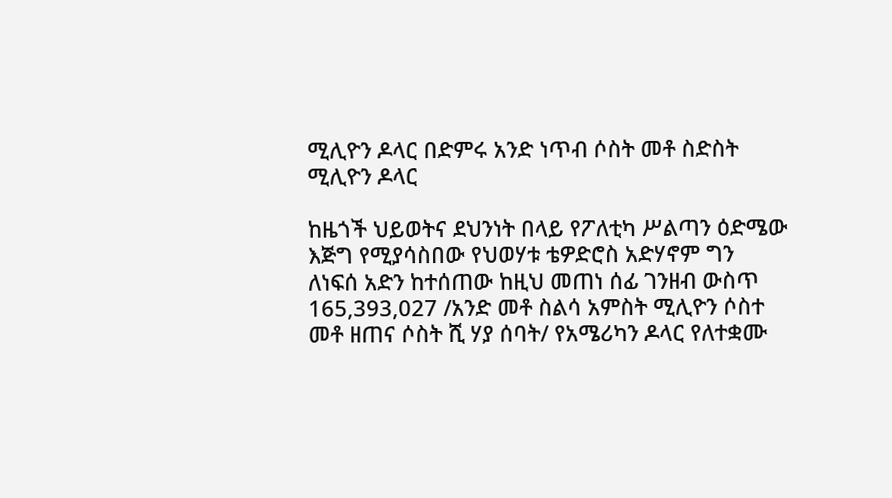ሚሊዮን ዶላር በድምሩ አንድ ነጥብ ሶስት መቶ ስድስት ሚሊዮን ዶላር

ከዜጎች ህይወትና ደህንነት በላይ የፖለቲካ ሥልጣን ዕድሜው እጅግ የሚያሳስበው የህወሃቱ ቴዎድሮስ አድሃኖም ግን ለነፍሰ አድን ከተሰጠው ከዚህ መጠነ ሰፊ ገንዘብ ውስጥ 165,393,027 /አንድ መቶ ስልሳ አምስት ሚሊዮን ሶስተ መቶ ዘጠና ሶስት ሺ ሃያ ሰባት/ የአሜሪካን ዶላር የለተቋሙ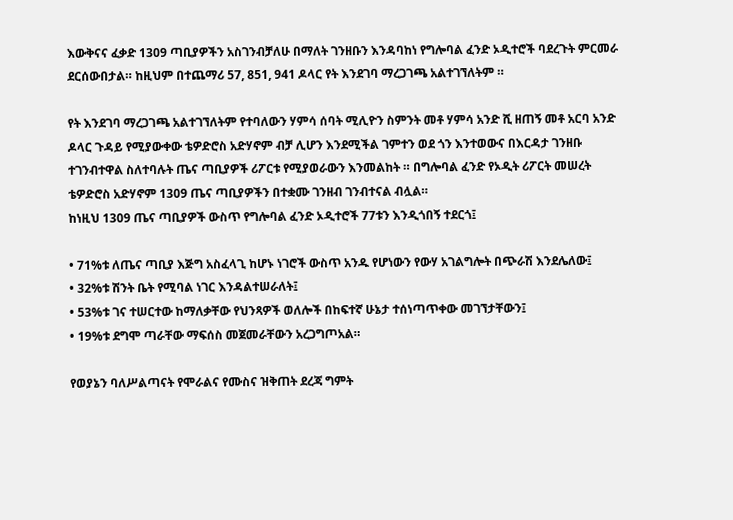እውቅናና ፈቃድ 1309 ጣቢያዎችን አስገንብቻለሁ በማለት ገንዘቡን እንዳባከነ የግሎባል ፈንድ ኦዲተሮች ባደረጉት ምርመራ ደርሰውበታል። ከዚህም በተጨማሪ 57, 851, 941 ዶላር የት እንደገባ ማረጋገጫ አልተገኘለትም ።

የት እንደገባ ማረጋገጫ አልተገኘለትም የተባለውን ሃምሳ ሰባት ሚሊዮን ስምንት መቶ ሃምሳ አንድ ሺ ዘጠኝ መቶ አርባ አንድ ዶላር ጉዳይ የሚያውቀው ቴዎድሮስ አድሃኖም ብቻ ሊሆን እንደሚችል ገምተን ወደ ጎን እንተወውና በእርዳታ ገንዘቡ ተገንብተዋል ስለተባሉት ጤና ጣቢያዎች ሪፖርቱ የሚያወራውን እንመልከት ። በግሎባል ፈንድ የኦዲት ሪፖርት መሠረት ቴዎድሮስ አድሃኖም 1309 ጤና ጣቢያዎችን በተቋሙ ገንዘብ ገንብተናል ብሏል።
ከነዚህ 1309 ጤና ጣቢያዎች ውስጥ የግሎባል ፈንድ ኦዲተሮች 77ቱን እንዲጎበኝ ተደርጎ፤

• 71%ቱ ለጤና ጣቢያ እጅግ አስፈላጊ ከሆኑ ነገሮች ውስጥ አንዱ የሆነውን የውሃ አገልግሎት በጭራሽ እንደሌለው፤
• 32%ቱ ሽንት ቤት የሚባል ነገር እንዳልተሠራለት፤
• 53%ቱ ገና ተሠርተው ከማለቃቸው የህንጻዎች ወለሎች በከፍተኛ ሁኔታ ተሰነጣጥቀው መገኘታቸውን፤
• 19%ቱ ደግሞ ጣራቸው ማፍሰስ መጀመራቸውን አረጋግጦአል።

የወያኔን ባለሥልጣናት የሞራልና የሙስና ዝቅጠት ደረጃ ግምት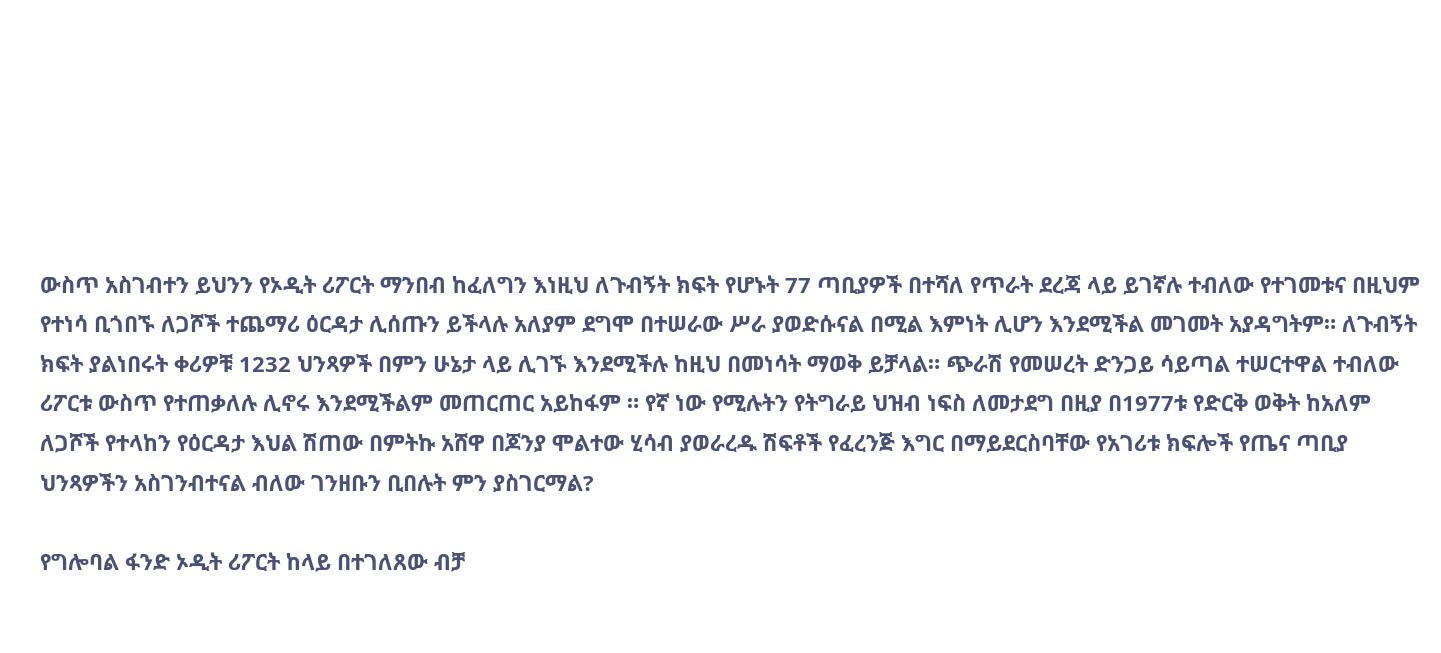ውስጥ አስገብተን ይህንን የኦዲት ሪፖርት ማንበብ ከፈለግን እነዚህ ለጉብኝት ክፍት የሆኑት 77 ጣቢያዎች በተሻለ የጥራት ደረጃ ላይ ይገኛሉ ተብለው የተገመቱና በዚህም የተነሳ ቢጎበኙ ለጋሾች ተጨማሪ ዕርዳታ ሊሰጡን ይችላሉ አለያም ደግሞ በተሠራው ሥራ ያወድሱናል በሚል እምነት ሊሆን እንደሚችል መገመት አያዳግትም። ለጉብኝት ክፍት ያልነበሩት ቀሪዎቹ 1232 ህንጻዎች በምን ሁኔታ ላይ ሊገኙ እንደሚችሉ ከዚህ በመነሳት ማወቅ ይቻላል። ጭራሽ የመሠረት ድንጋይ ሳይጣል ተሠርተዋል ተብለው ሪፖርቱ ውስጥ የተጠቃለሉ ሊኖሩ እንደሚችልም መጠርጠር አይከፋም ። የኛ ነው የሚሉትን የትግራይ ህዝብ ነፍስ ለመታደግ በዚያ በ1977ቱ የድርቅ ወቅት ከአለም ለጋሾች የተላከን የዕርዳታ እህል ሽጠው በምትኩ አሸዋ በጆንያ ሞልተው ሂሳብ ያወራረዱ ሽፍቶች የፈረንጅ እግር በማይደርስባቸው የአገሪቱ ክፍሎች የጤና ጣቢያ ህንጻዎችን አስገንብተናል ብለው ገንዘቡን ቢበሉት ምን ያስገርማል?

የግሎባል ፋንድ ኦዲት ሪፖርት ከላይ በተገለጸው ብቻ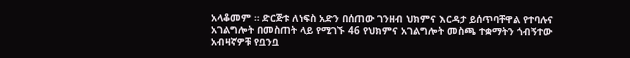አላቆመም ። ድርጅቱ ለነፍስ አድን በሰጠው ገንዘብ ህክምና እርዳታ ይሰጥባቸዋል የተባሉና አገልግሎት በመስጠት ላይ የሚገኙ 46 የህክምና አገልግሎት መስጫ ተቋማትን ጎብኝተው አብዛኛዎቹ የቧንቧ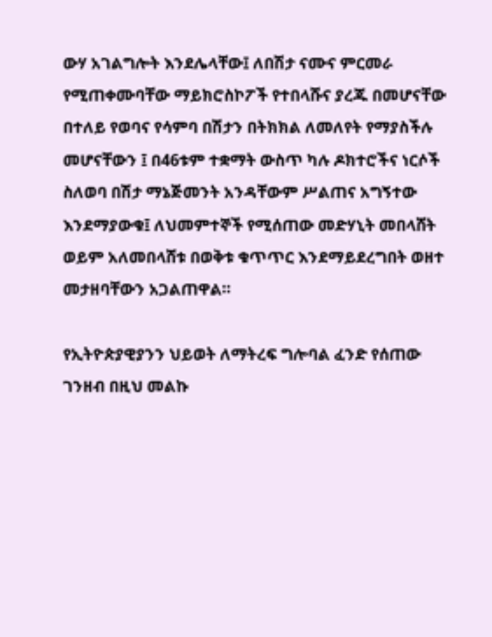ውሃ አገልግሎት እንደሌላቸው፤ ለበሽታ ናሙና ምርመራ የሚጠቀሙባቸው ማይክሮስኮፖች የተበላሹና ያረጁ በመሆናቸው በተለይ የወባና የሳምባ በሽታን በትክክል ለመለየት የማያስችሉ መሆናቸውን ፤ በ46ቱም ተቋማት ውስጥ ካሉ ዶክተሮችና ነርሶች ስለወባ በሽታ ማኔጅመንት አንዳቸውም ሥልጠና አግኝተው እንደማያውቁ፤ ለህመምተኞች የሚሰጠው መድሃኒት መበላሸት ወይም አለመበላሸቱ በወቅቱ ቁጥጥር እንደማይደረግበት ወዘተ መታዘባቸውን አጋልጠዋል።

የኢትዮጵያዊያንን ህይወት ለማትረፍ ግሎባል ፈንድ የሰጠው ገንዘብ በዚህ መልኩ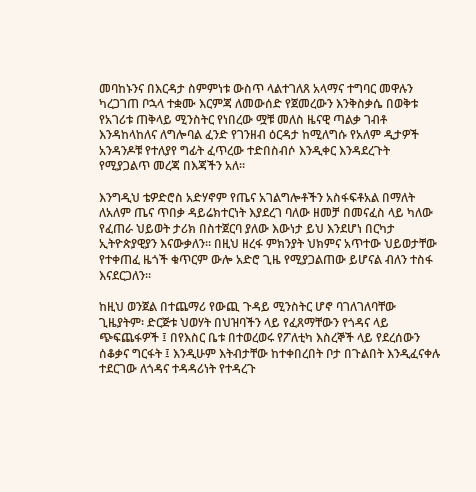መባከኑንና በእርዳታ ስምምነቱ ውስጥ ላልተገለጸ አላማና ተግባር መዋሉን ካረጋገጠ ቦኋላ ተቋሙ እርምጃ ለመውሰድ የጀመረውን እንቅስቃሴ በወቅቱ የአገሪቱ ጠቅላይ ሚንስትር የነበረው ሟቹ መለስ ዜናዊ ጣልቃ ገብቶ እንዳከላከለና ለግሎባል ፈንድ የገንዘብ ዕርዳታ ከሚለግሱ የአለም ዲታዎች አንዳንዶቹ የተለያየ ግፊት ፈጥረው ተድበስብሶ እንዲቀር እንዳደረጉት የሚያጋልጥ መረጃ በእጃችን አለ።

እንግዲህ ቴዎድሮስ አድሃኖም የጤና አገልግሎቶችን አስፋፍቶአል በማለት ለአለም ጤና ጥበቃ ዳይሬክተርነት እያደረገ ባለው ዘመቻ በመናፈስ ላይ ካለው የፈጠራ ህይወት ታሪክ በስተጀርባ ያለው እውነታ ይህ እንደሆነ በርካታ ኢትዮጵያዊያን እናውቃለን። በዚህ ዘረፋ ምክንያት ህክምና አጥተው ህይወታቸው የተቀጠፈ ዜጎች ቁጥርም ውሎ አድሮ ጊዜ የሚያጋልጠው ይሆናል ብለን ተስፋ እናደርጋለን።

ከዚህ ወንጀል በተጨማሪ የውጪ ጉዳይ ሚንስትር ሆኖ ባገለገለባቸው ጊዜያትም፡ ድርጅቱ ህወሃት በህዝባችን ላይ የፈጸማቸውን የጎዳና ላይ ጭፍጨፋዎች ፤ በየእስር ቤቱ በተወረወሩ የፖለቲካ እስረኞች ላይ የደረሰውን ሰቆቃና ግርፋት ፤ እንዲሁም እትብታቸው ከተቀበረበት ቦታ በጉልበት እንዲፈናቀሉ ተደርገው ለጎዳና ተዳዳሪነት የተዳረጉ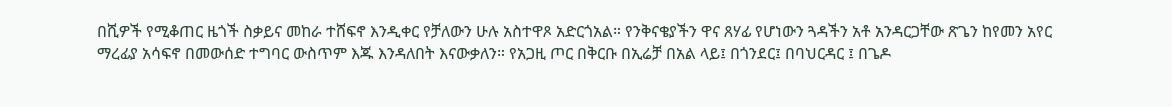በሺዎች የሚቆጠር ዜጎች ስቃይና መከራ ተሸፍኖ እንዲቀር የቻለውን ሁሉ አስተዋጾ አድርጎአል። የንቅናቄያችን ዋና ጸሃፊ የሆነውን ጓዳችን አቶ አንዳርጋቸው ጽጌን ከየመን አየር ማረፊያ አሳፍኖ በመውሰድ ተግባር ውስጥም እጁ እንዳለበት እናውቃለን። የአጋዚ ጦር በቅርቡ በኢሬቻ በአል ላይ፤ በጎንደር፤ በባህርዳር ፤ በጌዶ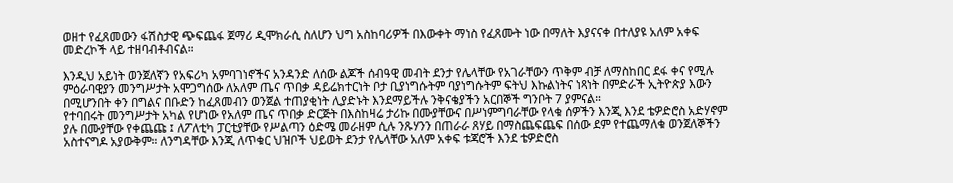ወዘተ የፈጸመውን ፋሽስታዊ ጭፍጨፋ ጀማሪ ዲሞክራሲ ስለሆን ህግ አስከባሪዎች በእውቀት ማነስ የፈጸሙት ነው በማለት እያናናቀ በተለያዩ አለም አቀፍ መድረኮች ላይ ተዘባብቶብናል።

እንዲህ አይነት ወንጀለኛን የአፍሪካ አምባገነኖችና አንዳንድ ለሰው ልጆች ሰብዓዊ መብት ደንታ የሌላቸው የአገራቸውን ጥቅም ብቻ ለማስከበር ደፋ ቀና የሚሉ ምዕራባዊያን መንግሥታት አሞጋግሰው ለአለም ጤና ጥበቃ ዳይሬክተርነት ቦታ ቢያነግሱትም ባያነግሱትም ፍትህ እኩልነትና ነጻነት በምድራች ኢትዮጵያ እውን በሚሆንበት ቀን በግልና በቡድን ከፈጸመብን ወንጀል ተጠያቂነት ሊያድኑት እንደማይችሉ ንቅናቄያችን አርበኞች ግንቦት 7 ያምናል።
የተባበሩት መንግሥታት አካል የሆነው የአለም ጤና ጥበቃ ድርጅት በእስከዛሬ ታሪኩ በሙያቸውና በሥነምግባራቸው የላቁ ሰዎችን እንጂ እንደ ቴዎድሮስ አድሃኖም ያሉ በሙያቸው የቀጨጩ ፤ ለፖለቲካ ፓርቲያቸው የሥልጣን ዕድሜ መራዘም ሲሉ ንጹሃንን በጠራራ ጸሃይ በማስጨፍጨፍ በሰው ደም የተጨማለቁ ወንጀለኞችን አስተናግዶ አያውቅም። ለንግዳቸው እንጂ ለጥቁር ህዝቦች ህይወት ደንታ የሌላቸው አለም አቀፍ ቱጃሮች እንደ ቴዎድሮስ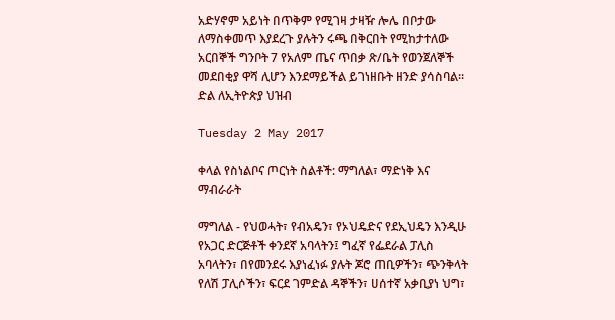አድሃኖም አይነት በጥቅም የሚገዛ ታዛዥ ሎሌ በቦታው ለማስቀመጥ እያደረጉ ያሉትን ሩጫ በቅርበት የሚከታተለው አርበኞች ግንቦት 7 የአለም ጤና ጥበቃ ጽ/ቤት የወንጀለኞች መደበቂያ ዋሻ ሊሆን እንደማይችል ይገነዘቡት ዘንድ ያሳስባል።
ድል ለኢትዮጵያ ህዝብ

Tuesday 2 May 2017

ቀላል የስነልቦና ጦርነት ስልቶች: ማግለል፣ ማድነቅ እና ማብራራት

ማግለል - የህወሓት፣ የብአዴን፣ የኦህዴድና የደኢህዴን እንዲሁ የአጋር ድርጅቶች ቀንደኛ አባላትን፤ ግፈኛ የፌደራል ፓሊስ አባላትን፣ በየመንደሩ እያነፈነፉ ያሉት ጆሮ ጠቢዎችን፣ ጭንቅላት የለሽ ፓሊሶችን፣ ፍርደ ገምድል ዳኞችን፣ ሀሰተኛ አቃቢያነ ህግ፣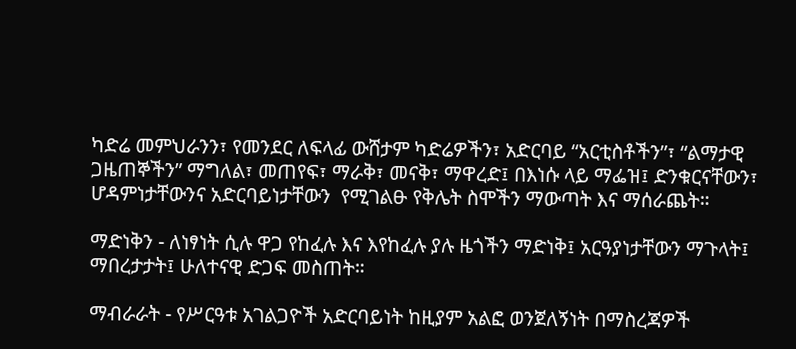ካድሬ መምህራንን፣ የመንደር ለፍላፊ ውሸታም ካድሬዎችን፣ አድርባይ “አርቲስቶችን”፣ “ልማታዊ ጋዜጠኞችን” ማግለል፣ መጠየፍ፣ ማራቅ፣ መናቅ፣ ማዋረድ፤ በእነሱ ላይ ማፌዝ፤ ድንቁርናቸውን፣ ሆዳምነታቸውንና አድርባይነታቸውን  የሚገልፁ የቅሌት ስሞችን ማውጣት እና ማሰራጨት።

ማድነቅን - ለነፃነት ሲሉ ዋጋ የከፈሉ እና እየከፈሉ ያሉ ዜጎችን ማድነቅ፤ አርዓያነታቸውን ማጉላት፤ ማበረታታት፤ ሁለተናዊ ድጋፍ መስጠት።

ማብራራት - የሥርዓቱ አገልጋዮች አድርባይነት ከዚያም አልፎ ወንጀለኝነት በማስረጃዎች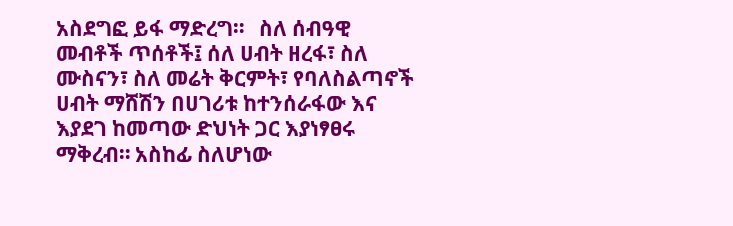አስደግፎ ይፋ ማድረግ።   ስለ ሰብዓዊ መብቶች ጥሰቶች፤ ሰለ ሀብት ዘረፋ፣ ስለ ሙስናን፣ ስለ መሬት ቅርምት፣ የባለስልጣኖች ሀብት ማሸሽን በሀገሪቱ ከተንሰራፋው እና እያደገ ከመጣው ድህነት ጋር እያነፃፀሩ ማቅረብ። አስከፊ ስለሆነው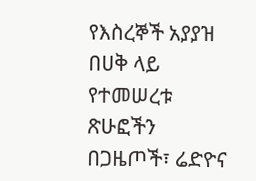የእስረኞች አያያዝ በሀቅ ላይ የተመሠረቱ ጽሁፎችን በጋዜጦች፣ ሬድዮና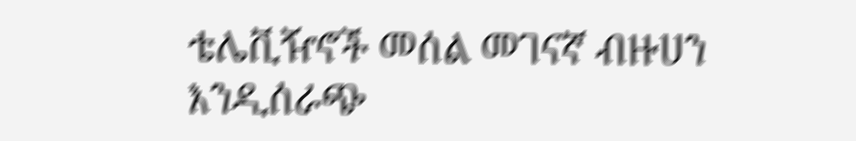ቴሌቪዥኖች መሰል መገናኛ ብዙሀን እንዲሰራጭ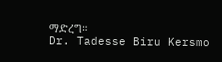ማድረግ።
Dr. Tadesse Biru Kersmo